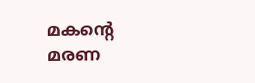മകന്റെ മരണ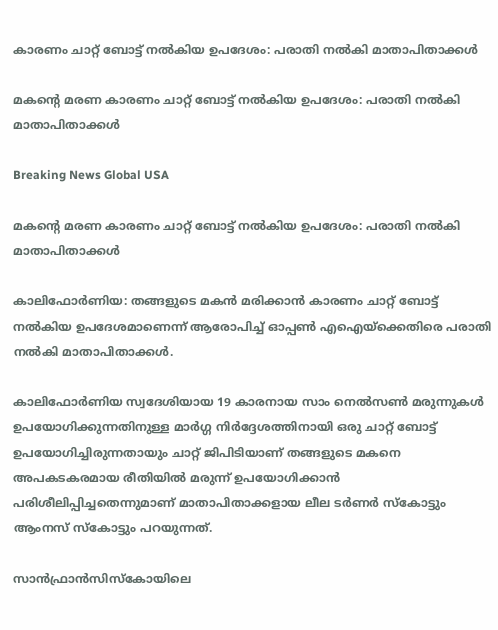കാരണം ചാറ്റ് ബോട്ട് നല്‍കിയ ഉപദേശം: പരാതി നല്‍കി മാതാപിതാക്കള്‍

മകന്റെ മരണ കാരണം ചാറ്റ് ബോട്ട് നല്‍കിയ ഉപദേശം: പരാതി നല്‍കി മാതാപിതാക്കള്‍

Breaking News Global USA

മകന്റെ മരണ കാരണം ചാറ്റ് ബോട്ട് നല്‍കിയ ഉപദേശം: പരാതി നല്‍കി മാതാപിതാക്കള്‍

കാലിഫോര്‍ണിയ: തങ്ങളുടെ മകന്‍ മരിക്കാന്‍ കാരണം ചാറ്റ് ബോട്ട് നല്‍കിയ ഉപദേശമാണെന്ന് ആരോപിച്ച് ഓപ്പണ്‍ എഐയ്ക്കെതിരെ പരാതി നല്‍കി മാതാപിതാക്കള്‍.

കാലിഫോര്‍ണിയ സ്വദേശിയായ 19 കാരനായ സാം നെല്‍സണ്‍ മരുന്നുകള്‍ ഉപയോഗിക്കുന്നതിനുള്ള മാര്‍ഗ്ഗ നിര്‍ദ്ദേശത്തിനായി ഒരു ചാറ്റ് ബോട്ട് ഉപയോഗിച്ചിരുന്നതായും ചാറ്റ് ജിപിടിയാണ് തങ്ങളുടെ മകനെ അപകടകരമായ രീതിയില്‍ മരുന്ന് ഉപയോഗിക്കാന്‍ പരിശീലിപ്പിച്ചതെന്നുമാണ് മാതാപിതാക്കളായ ലീല ടര്‍ണര്‍ സ്കോട്ടും ആംനസ് സ്കോട്ടും പറയുന്നത്.

സാന്‍ഫ്രാന്‍സിസ്കോയിലെ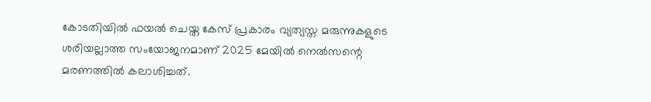കോടതിയില്‍ ഫയല്‍ ചെയ്ത കേസ് പ്രകാരം വ്യത്യസ്ത മരുന്നുകളുടെ ശരിയല്ലാത്ത സംയോജനമാണ് 2025 മേയില്‍ നെല്‍സന്റെ മരണത്തില്‍ കലാശിച്ചത്.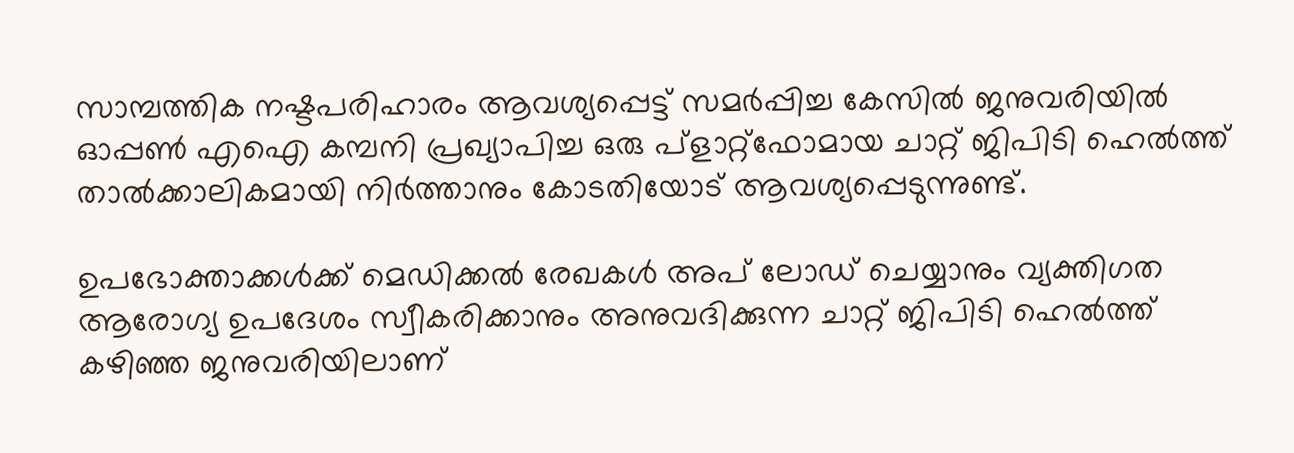സാമ്പത്തിക നഷ്ടപരിഹാരം ആവശ്യപ്പെട്ട് സമര്‍പ്പിച്ച കേസില്‍ ജനുവരിയില്‍ ഓപ്പണ്‍ എഐ കമ്പനി പ്രഖ്യാപിച്ച ഒരു പ്ളാറ്റ്ഫോമായ ചാറ്റ് ജിപിടി ഹെല്‍ത്ത് താല്‍ക്കാലികമായി നിര്‍ത്താനും കോടതിയോട് ആവശ്യപ്പെടുന്നുണ്ട്.

ഉപഭോക്താക്കള്‍ക്ക് മെഡിക്കല്‍ രേഖകള്‍ അപ് ലോഡ് ചെയ്യാനും വ്യക്തിഗത ആരോഗ്യ ഉപദേശം സ്വീകരിക്കാനും അനുവദിക്കുന്ന ചാറ്റ് ജിപിടി ഹെല്‍ത്ത് കഴിഞ്ഞ ജനുവരിയിലാണ്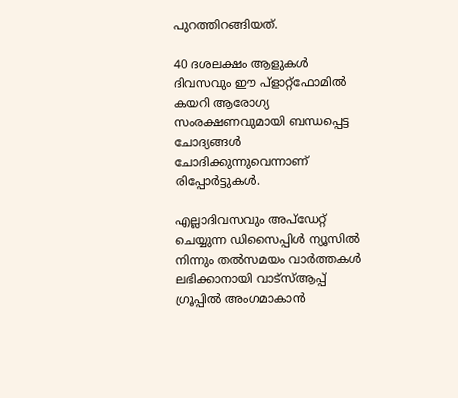പുറത്തിറങ്ങിയത്.

40 ദശലക്ഷം ആളുകള്‍ ദിവസവും ഈ പ്ളാറ്റ്ഫോമില്‍ കയറി ആരോഗ്യ സംരക്ഷണവുമായി ബന്ധപ്പെട്ട ചോദ്യങ്ങള്‍ ചോദിക്കുന്നുവെന്നാണ് രിപ്പോര്‍ട്ടുകള്‍.

എല്ലാദിവസവും അപ്ഡേറ്റ് ചെയ്യുന്ന ഡിസൈപ്പിൾ ന്യൂസിൽ നിന്നും തൽസമയം വാർത്തകൾ ലഭിക്കാനായി വാട്സ്ആപ്പ് ഗ്രൂപ്പിൽ അംഗമാകാൻ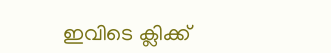ഇവിടെ ക്ലിക്ക്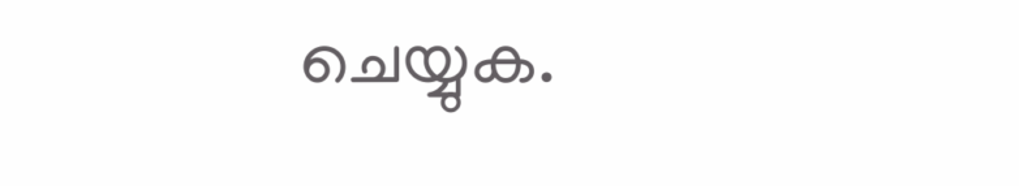ചെയ്യുക.